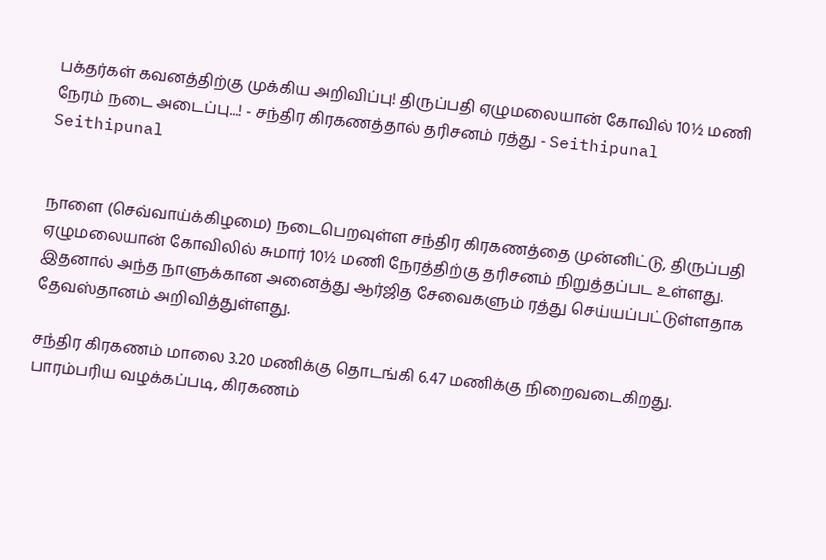பக்தர்கள் கவனத்திற்கு முக்கிய அறிவிப்பு! திருப்பதி ஏழுமலையான் கோவில் 10½ மணி நேரம் நடை அடைப்பு...! - சந்திர கிரகணத்தால் தரிசனம் ரத்து - Seithipunal
Seithipunal


நாளை (செவ்வாய்க்கிழமை) நடைபெறவுள்ள சந்திர கிரகணத்தை முன்னிட்டு, திருப்பதி ஏழுமலையான் கோவிலில் சுமார் 10½ மணி நேரத்திற்கு தரிசனம் நிறுத்தப்பட உள்ளது. இதனால் அந்த நாளுக்கான அனைத்து ஆர்ஜித சேவைகளும் ரத்து செய்யப்பட்டுள்ளதாக தேவஸ்தானம் அறிவித்துள்ளது.

சந்திர கிரகணம் மாலை 3.20 மணிக்கு தொடங்கி 6.47 மணிக்கு நிறைவடைகிறது. பாரம்பரிய வழக்கப்படி, கிரகணம்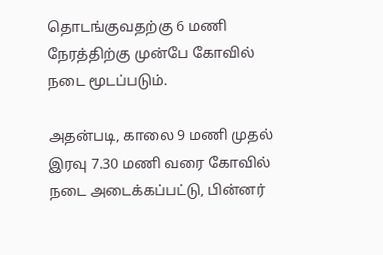தொடங்குவதற்கு 6 மணி நேரத்திற்கு முன்பே கோவில் நடை மூடப்படும்.

அதன்படி, காலை 9 மணி முதல் இரவு 7.30 மணி வரை கோவில் நடை அடைக்கப்பட்டு, பின்னர்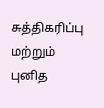சுத்திகரிப்பு மற்றும் புனித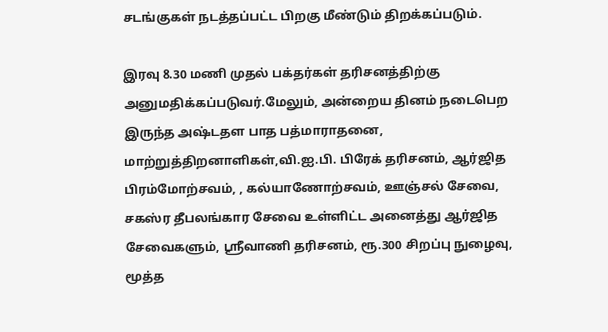சடங்குகள் நடத்தப்பட்ட பிறகு மீண்டும் திறக்கப்படும்.

இரவு 8.30 மணி முதல் பக்தர்கள் தரிசனத்திற்கு அனுமதிக்கப்படுவர்.மேலும், அன்றைய தினம் நடைபெற இருந்த அஷ்டதள பாத பத்மாராதனை, மாற்றுத்திறனாளிகள்,வி.ஐ.பி. பிரேக் தரிசனம், ஆர்ஜித பிரம்மோற்சவம், , கல்யாணோற்சவம், ஊஞ்சல் சேவை, சகஸ்ர தீபலங்கார சேவை உள்ளிட்ட அனைத்து ஆர்ஜித சேவைகளும், ஸ்ரீவாணி தரிசனம், ரூ.300 சிறப்பு நுழைவு, மூத்த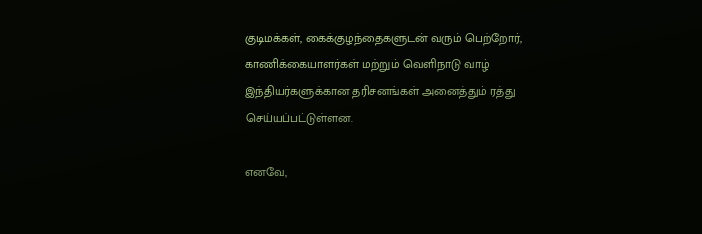குடிமக்கள், கைக்குழந்தைகளுடன் வரும் பெற்றோர், காணிக்கையாளர்கள் மற்றும் வெளிநாடு வாழ் இந்தியர்களுக்கான தரிசனங்கள் அனைத்தும் ரத்து செய்யப்பட்டுள்ளன.

எனவே,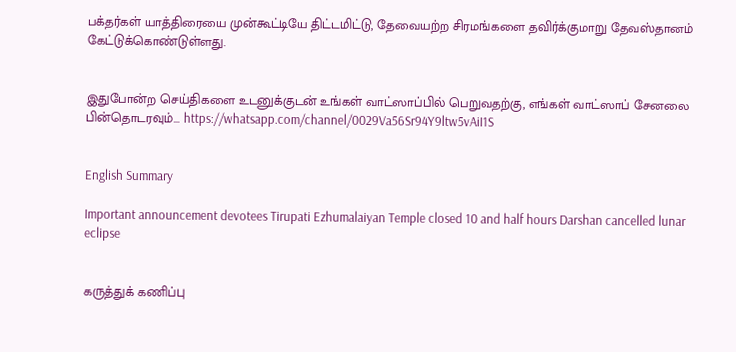பக்தர்கள் யாத்திரையை முன்கூட்டியே திட்டமிட்டு, தேவையற்ற சிரமங்களை தவிர்க்குமாறு தேவஸ்தானம் கேட்டுக்கொண்டுள்ளது.


இதுபோன்ற செய்திகளை உடனுக்குடன் உங்கள் வாட்ஸாப்பில் பெறுவதற்கு, எங்கள் வாட்ஸாப் சேனலை பின்தொடரவும்... https://whatsapp.com/channel/0029Va56Sr94Y9ltw5vAiI1S


English Summary

Important announcement devotees Tirupati Ezhumalaiyan Temple closed 10 and half hours Darshan cancelled lunar eclipse


கருத்துக் கணிப்பு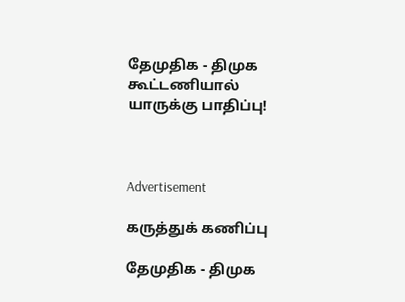தேமுதிக - திமுக கூட்டணியால் யாருக்கு பாதிப்பு!



Advertisement

கருத்துக் கணிப்பு

தேமுதிக - திமுக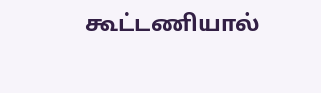கூட்டணியால்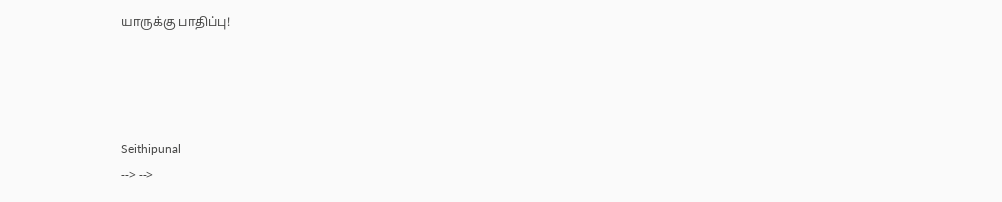யாருக்கு பாதிப்பு!




Seithipunal
--> -->